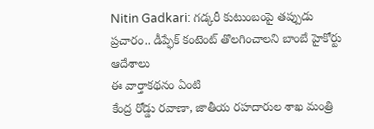Nitin Gadkari: గడ్కరీ కుటుంబంపై తప్పుడు ప్రచారం.. డీప్ఫేక్ కంటెంట్ తొలగించాలని బాంబే హైకోర్టు ఆదేశాలు
ఈ వార్తాకథనం ఏంటి
కేంద్ర రోడ్డు రవాణా, జాతీయ రహదారుల శాఖ మంత్రి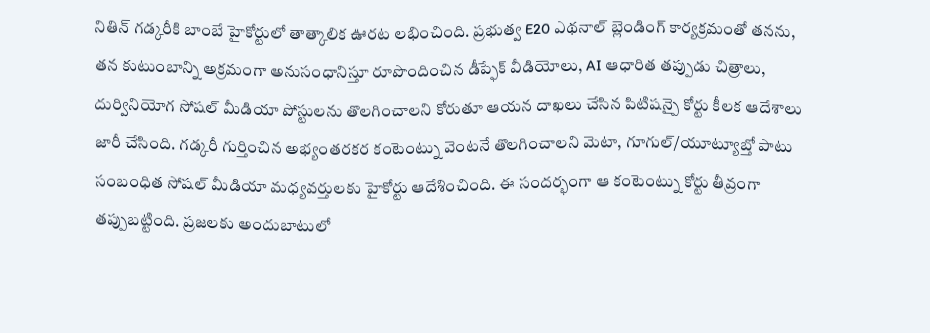నితిన్ గడ్కరీకి బాంబే హైకోర్టులో తాత్కాలిక ఊరట లభించింది. ప్రభుత్వ E20 ఎథనాల్ బ్లెండింగ్ కార్యక్రమంతో తనను, తన కుటుంబాన్ని అక్రమంగా అనుసంధానిస్తూ రూపొందించిన డీప్ఫేక్ వీడియోలు, AI ఆధారిత తప్పుడు చిత్రాలు, దుర్వినియోగ సోషల్ మీడియా పోస్టులను తొలగించాలని కోరుతూ ఆయన దాఖలు చేసిన పిటిషన్పై కోర్టు కీలక ఆదేశాలు జారీ చేసింది. గడ్కరీ గుర్తించిన అభ్యంతరకర కంటెంట్ను వెంటనే తొలగించాలని మెటా, గూగుల్/యూట్యూబ్తో పాటు సంబంధిత సోషల్ మీడియా మధ్యవర్తులకు హైకోర్టు ఆదేశించింది. ఈ సందర్భంగా ఆ కంటెంట్ను కోర్టు తీవ్రంగా తప్పుబట్టింది. ప్రజలకు అందుబాటులో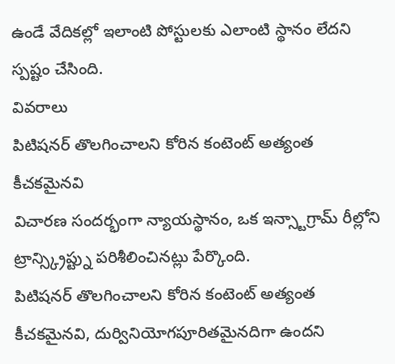ఉండే వేదికల్లో ఇలాంటి పోస్టులకు ఎలాంటి స్థానం లేదని స్పష్టం చేసింది.
వివరాలు
పిటిషనర్ తొలగించాలని కోరిన కంటెంట్ అత్యంత కీచకమైనవి
విచారణ సందర్భంగా న్యాయస్థానం, ఒక ఇన్స్టాగ్రామ్ రీల్లోని ట్రాన్స్క్రిప్ట్ను పరిశీలించినట్లు పేర్కొంది.
పిటిషనర్ తొలగించాలని కోరిన కంటెంట్ అత్యంత కీచకమైనవి, దుర్వినియోగపూరితమైనదిగా ఉందని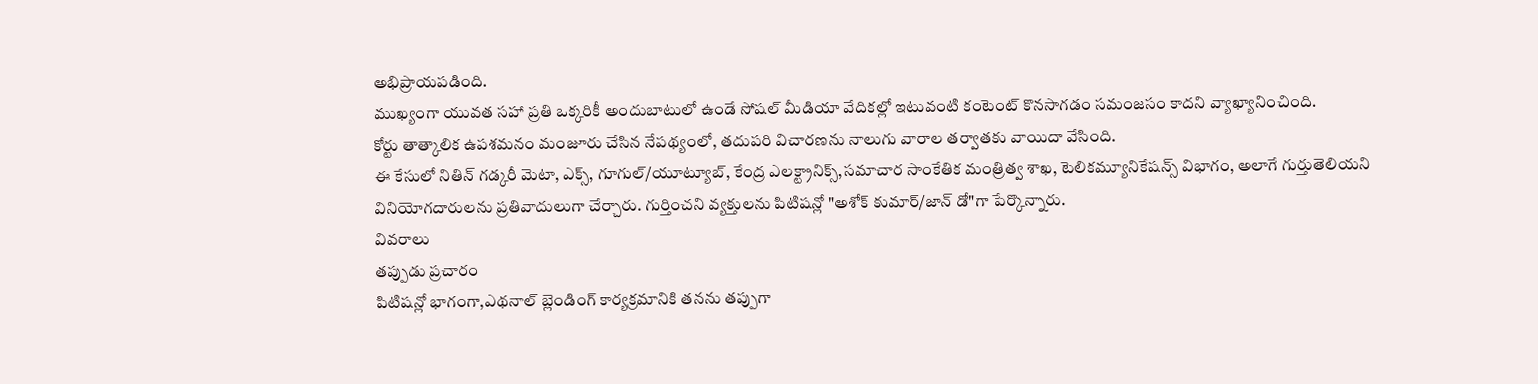అభిప్రాయపడింది.
ముఖ్యంగా యువత సహా ప్రతి ఒక్కరికీ అందుబాటులో ఉండే సోషల్ మీడియా వేదికల్లో ఇటువంటి కంటెంట్ కొనసాగడం సమంజసం కాదని వ్యాఖ్యానించింది.
కోర్టు తాత్కాలిక ఉపశమనం మంజూరు చేసిన నేపథ్యంలో, తదుపరి విచారణను నాలుగు వారాల తర్వాతకు వాయిదా వేసింది.
ఈ కేసులో నితిన్ గడ్కరీ మెటా, ఎక్స్, గూగుల్/యూట్యూబ్, కేంద్ర ఎలక్ట్రానిక్స్,సమాచార సాంకేతిక మంత్రిత్వ శాఖ, టెలికమ్యూనికేషన్స్ విభాగం, అలాగే గుర్తుతెలియని వినియోగదారులను ప్రతివాదులుగా చేర్చారు. గుర్తించని వ్యక్తులను పిటిషన్లో "అశోక్ కుమార్/జాన్ డో"గా పేర్కొన్నారు.
వివరాలు
తప్పుడు ప్రచారం
పిటిషన్లో భాగంగా,ఎథనాల్ బ్లెండింగ్ కార్యక్రమానికి తనను తప్పుగా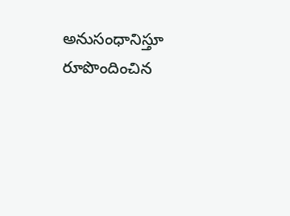అనుసంధానిస్తూ రూపొందించిన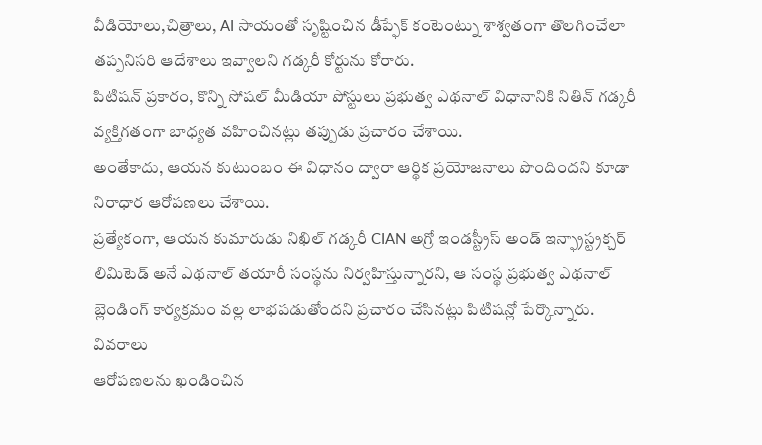వీడియోలు,చిత్రాలు, AI సాయంతో సృష్టించిన డీప్ఫేక్ కంటెంట్ను శాశ్వతంగా తొలగించేలా తప్పనిసరి ఆదేశాలు ఇవ్వాలని గడ్కరీ కోర్టును కోరారు.
పిటిషన్ ప్రకారం, కొన్ని సోషల్ మీడియా పోస్టులు ప్రభుత్వ ఎథనాల్ విధానానికి నితిన్ గడ్కరీ వ్యక్తిగతంగా బాధ్యత వహించినట్లు తప్పుడు ప్రచారం చేశాయి.
అంతేకాదు, ఆయన కుటుంబం ఈ విధానం ద్వారా ఆర్థిక ప్రయోజనాలు పొందిందని కూడా నిరాధార ఆరోపణలు చేశాయి.
ప్రత్యేకంగా, ఆయన కుమారుడు నిఖిల్ గడ్కరీ CIAN అగ్రో ఇండస్ట్రీస్ అండ్ ఇన్ఫ్రాస్ట్రక్చర్ లిమిటెడ్ అనే ఎథనాల్ తయారీ సంస్థను నిర్వహిస్తున్నారని, ఆ సంస్థ ప్రభుత్వ ఎథనాల్ బ్లెండింగ్ కార్యక్రమం వల్ల లాభపడుతోందని ప్రచారం చేసినట్లు పిటిషన్లో పేర్కొన్నారు.
వివరాలు
ఆరోపణలను ఖండించిన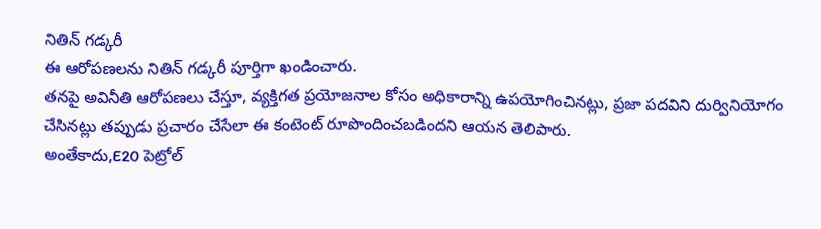నితిన్ గడ్కరీ
ఈ ఆరోపణలను నితిన్ గడ్కరీ పూర్తిగా ఖండించారు.
తనపై అవినీతి ఆరోపణలు చేస్తూ, వ్యక్తిగత ప్రయోజనాల కోసం అధికారాన్ని ఉపయోగించినట్లు, ప్రజా పదవిని దుర్వినియోగం చేసినట్లు తప్పుడు ప్రచారం చేసేలా ఈ కంటెంట్ రూపొందించబడిందని ఆయన తెలిపారు.
అంతేకాదు,E20 పెట్రోల్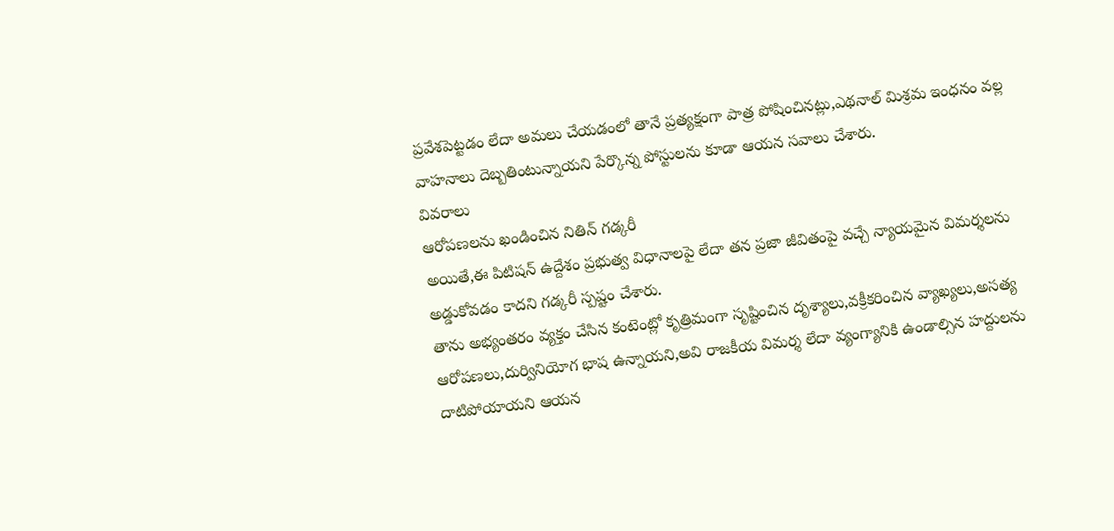ప్రవేశపెట్టడం లేదా అమలు చేయడంలో తానే ప్రత్యక్షంగా పాత్ర పోషించినట్లు,ఎథనాల్ మిశ్రమ ఇంధనం వల్ల వాహనాలు దెబ్బతింటున్నాయని పేర్కొన్న పోస్టులను కూడా ఆయన సవాలు చేశారు.
వివరాలు
ఆరోపణలను ఖండించిన నితిన్ గడ్కరీ
అయితే,ఈ పిటిషన్ ఉద్దేశం ప్రభుత్వ విధానాలపై లేదా తన ప్రజా జీవితంపై వచ్చే న్యాయమైన విమర్శలను అడ్డుకోవడం కాదని గడ్కరీ స్పష్టం చేశారు.
తాను అభ్యంతరం వ్యక్తం చేసిన కంటెంట్లో కృత్రిమంగా సృష్టించిన దృశ్యాలు,వక్రీకరించిన వ్యాఖ్యలు,అసత్య ఆరోపణలు,దుర్వినియోగ భాష ఉన్నాయని,అవి రాజకీయ విమర్శ లేదా వ్యంగ్యానికి ఉండాల్సిన హద్దులను దాటిపోయాయని ఆయన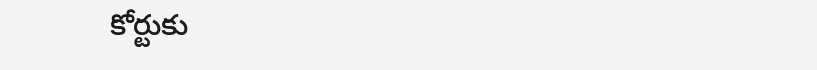కోర్టుకు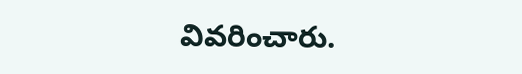వివరించారు.